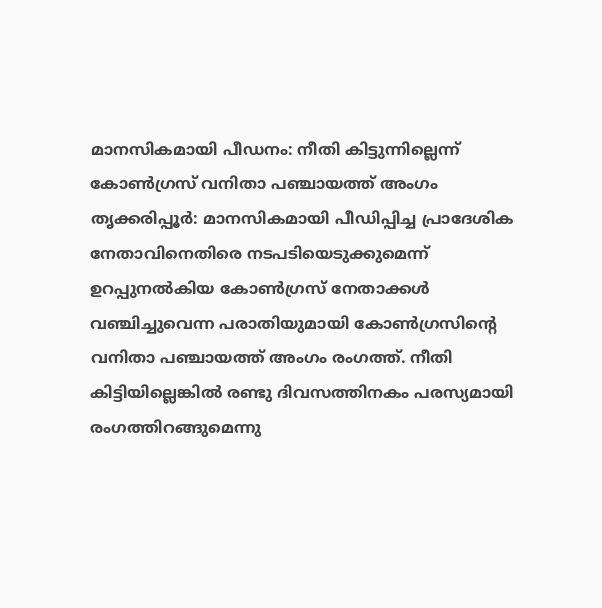മാനസികമായി പീഡനം: നീതി കിട്ടുന്നില്ലെന്ന് കോൺഗ്രസ് വനിതാ പഞ്ചായത്ത് അംഗം
തൃക്കരിപ്പൂർ: മാനസികമായി പീഡിപ്പിച്ച പ്രാദേശിക നേതാവിനെതിരെ നടപടിയെടുക്കുമെന്ന് ഉറപ്പുനൽകിയ കോൺഗ്രസ് നേതാക്കൾ വഞ്ചിച്ചുവെന്ന പരാതിയുമായി കോൺഗ്രസിന്റെ വനിതാ പഞ്ചായത്ത് അംഗം രംഗത്ത്. നീതി കിട്ടിയില്ലെങ്കിൽ രണ്ടു ദിവസത്തിനകം പരസ്യമായി രംഗത്തിറങ്ങുമെന്നു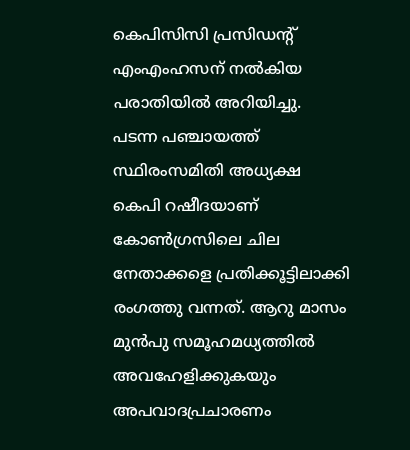കെപിസിസി പ്രസിഡന്റ് എംഎംഹസന് നൽകിയ പരാതിയിൽ അറിയിച്ചു.
പടന്ന പഞ്ചായത്ത് സ്ഥിരംസമിതി അധ്യക്ഷ കെപി റഷീദയാണ് കോൺഗ്രസിലെ ചില നേതാക്കളെ പ്രതിക്കൂട്ടിലാക്കി രംഗത്തു വന്നത്. ആറു മാസം മുൻപു സമൂഹമധ്യത്തിൽ അവഹേളിക്കുകയും അപവാദപ്രചാരണം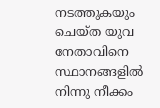നടത്തുകയും ചെയ്ത യുവ നേതാവിനെ സ്ഥാനങ്ങളിൽ നിന്നു നീക്കം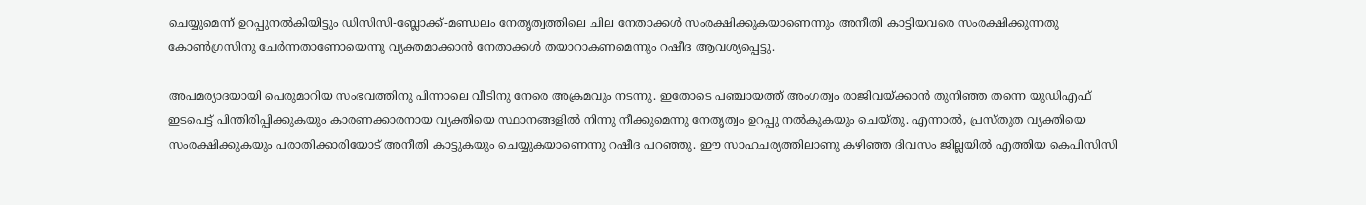ചെയ്യുമെന്ന് ഉറപ്പുനൽകിയിട്ടും ഡിസിസി-ബ്ലോക്ക്-മണ്ഡലം നേതൃത്വത്തിലെ ചില നേതാക്കൾ സംരക്ഷിക്കുകയാണെന്നും അനീതി കാട്ടിയവരെ സംരക്ഷിക്കുന്നതു കോൺഗ്രസിനു ചേർന്നതാണോയെന്നു വ്യക്തമാക്കാൻ നേതാക്കൾ തയാറാകണമെന്നും റഷീദ ആവശ്യപ്പെട്ടു.

അപമര്യാദയായി പെരുമാറിയ സംഭവത്തിനു പിന്നാലെ വീടിനു നേരെ അക്രമവും നടന്നു. ഇതോടെ പഞ്ചായത്ത് അംഗത്വം രാജിവയ്ക്കാൻ തുനിഞ്ഞ തന്നെ യുഡിഎഫ് ഇടപെട്ട് പിന്തിരിപ്പിക്കുകയും കാരണക്കാരനായ വ്യക്തിയെ സ്ഥാനങ്ങളിൽ നിന്നു നീക്കുമെന്നു നേതൃത്വം ഉറപ്പു നൽകുകയും ചെയ്തു. എന്നാൽ, പ്രസ്തുത വ്യക്തിയെ സംരക്ഷിക്കുകയും പരാതിക്കാരിയോട് അനീതി കാട്ടുകയും ചെയ്യുകയാണെന്നു റഷീദ പറഞ്ഞു. ഈ സാഹചര്യത്തിലാണു കഴിഞ്ഞ ദിവസം ജില്ലയിൽ എത്തിയ കെപിസിസി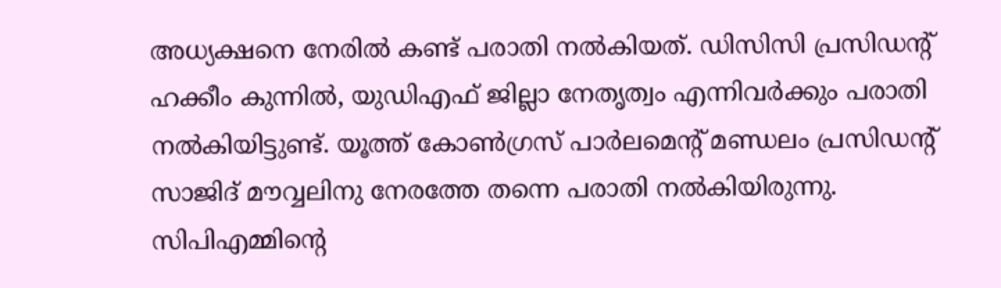അധ്യക്ഷനെ നേരിൽ കണ്ട് പരാതി നൽകിയത്. ഡിസിസി പ്രസിഡന്റ് ഹക്കീം കുന്നിൽ, യുഡിഎഫ് ജില്ലാ നേതൃത്വം എന്നിവർക്കും പരാതി നൽകിയിട്ടുണ്ട്. യൂത്ത് കോൺഗ്രസ് പാർലമെന്റ് മണ്ഡലം പ്രസിഡന്റ് സാജിദ് മൗവ്വലിനു നേരത്തേ തന്നെ പരാതി നൽകിയിരുന്നു. സിപിഎമ്മിന്റെ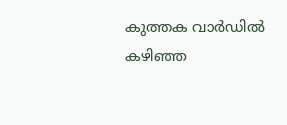കുത്തക വാർഡിൽ കഴിഞ്ഞ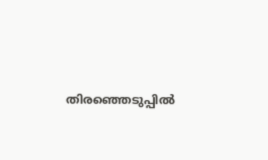തിരഞ്ഞെടുപ്പിൽ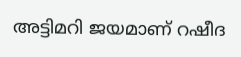അട്ടിമറി ജയമാണ് റഷീദ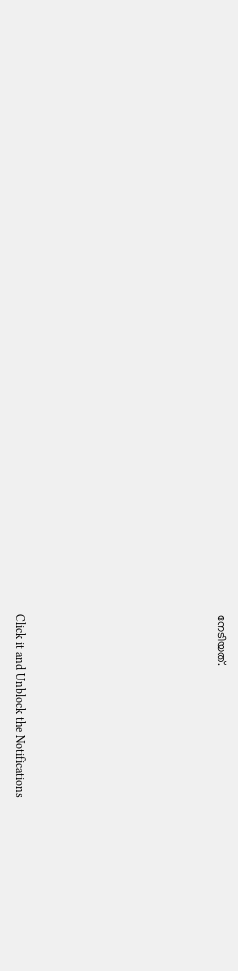നേടിയത്.












Click it and Unblock the Notifications